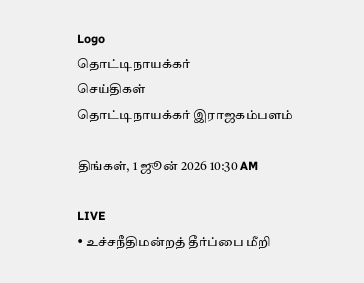Logo
தொட்டிநாயக்கர்
செய்திகள்
தொட்டிநாயக்கர் இராஜகம்பளம்

திங்கள், 1 ஜூன் 2026 10:30 AM

LIVE
• உச்சநீதிமன்றத் தீர்ப்பை மீறி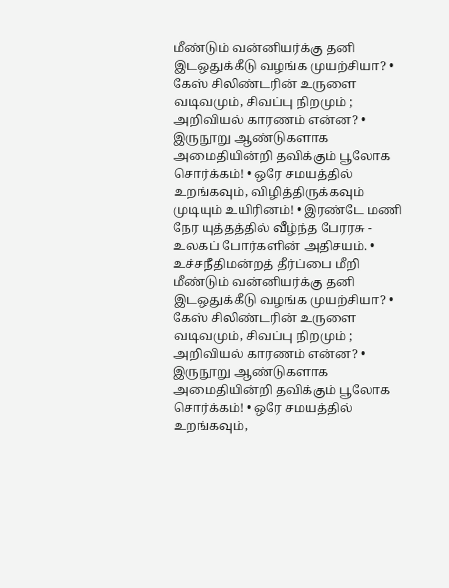மீண்டும் வன்னியர்க்கு தனி இடஒதுக்கீடு வழங்க முயற்சியா? • கேஸ் சிலிண்டரின் உருளை வடிவமும், சிவப்பு நிறமும் ; அறிவியல் காரணம் என்ன? • இருநூறு ஆண்டுகளாக அமைதியின்றி தவிக்கும் பூலோக சொர்க்கம்! • ஒரே சமயத்தில் உறங்கவும், விழித்திருக்கவும் முடியும் உயிரினம்! • இரண்டே மணி நேர யுத்தத்தில் வீழ்ந்த பேரரசு - உலகப் போர்களின் அதிசயம். • உச்சநீதிமன்றத் தீர்ப்பை மீறி மீண்டும் வன்னியர்க்கு தனி இடஒதுக்கீடு வழங்க முயற்சியா? • கேஸ் சிலிண்டரின் உருளை வடிவமும், சிவப்பு நிறமும் ; அறிவியல் காரணம் என்ன? • இருநூறு ஆண்டுகளாக அமைதியின்றி தவிக்கும் பூலோக சொர்க்கம்! • ஒரே சமயத்தில் உறங்கவும்,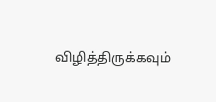விழித்திருக்கவும்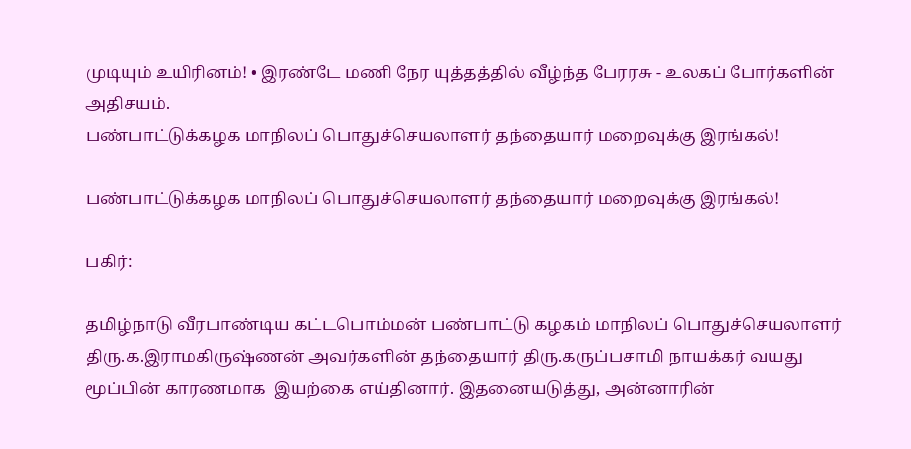முடியும் உயிரினம்! • இரண்டே மணி நேர யுத்தத்தில் வீழ்ந்த பேரரசு - உலகப் போர்களின் அதிசயம்.
பண்பாட்டுக்கழக மாநிலப் பொதுச்செயலாளர் தந்தையார் மறைவுக்கு இரங்கல்!

பண்பாட்டுக்கழக மாநிலப் பொதுச்செயலாளர் தந்தையார் மறைவுக்கு இரங்கல்!

பகிர்:

தமிழ்நாடு வீரபாண்டிய கட்டபொம்மன் பண்பாட்டு கழகம் மாநிலப் பொதுச்செயலாளர் திரு.க.இராமகிருஷ்ணன் அவர்களின் தந்தையார் திரு.கருப்பசாமி நாயக்கர் வயது மூப்பின் காரணமாக  இயற்கை எய்தினார். இதனையடுத்து, அன்னாரின்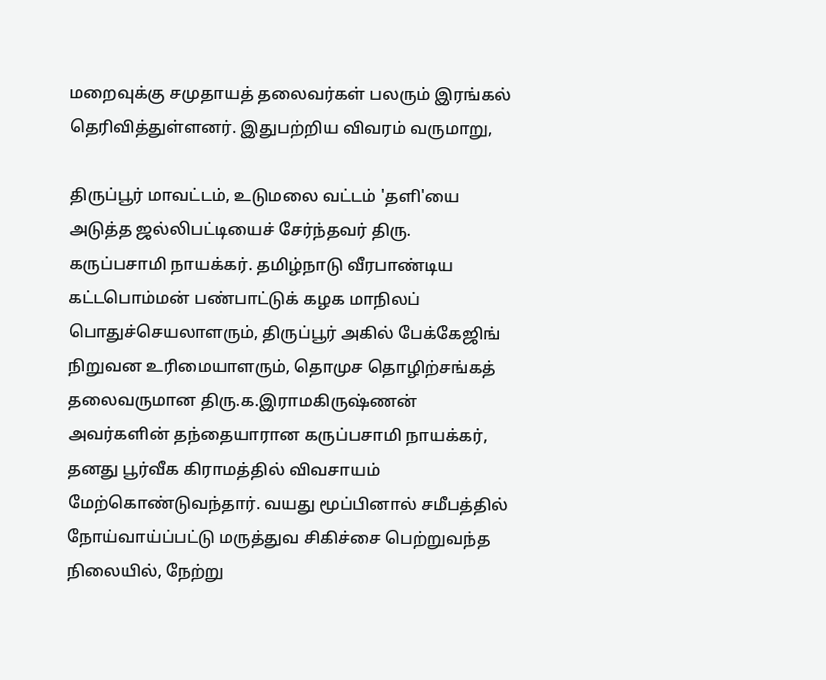மறைவுக்கு சமுதாயத் தலைவர்கள் பலரும் இரங்கல் தெரிவித்துள்ளனர். இதுபற்றிய விவரம் வருமாறு,

திருப்பூர் மாவட்டம், உடுமலை வட்டம் 'தளி'யை அடுத்த ஜல்லிபட்டியைச் சேர்ந்தவர் திரு. கருப்பசாமி நாயக்கர். தமிழ்நாடு வீரபாண்டிய கட்டபொம்மன் பண்பாட்டுக் கழக மாநிலப் பொதுச்செயலாளரும், திருப்பூர் அகில் பேக்கேஜிங் நிறுவன உரிமையாளரும், தொமுச தொழிற்சங்கத் தலைவருமான திரு.க.இராமகிருஷ்ணன் அவர்களின் தந்தையாரான கருப்பசாமி நாயக்கர், தனது பூர்வீக கிராமத்தில் விவசாயம் மேற்கொண்டுவந்தார். வயது மூப்பினால் சமீபத்தில்  நோய்வாய்ப்பட்டு மருத்துவ சிகிச்சை பெற்றுவந்த நிலையில், நேற்று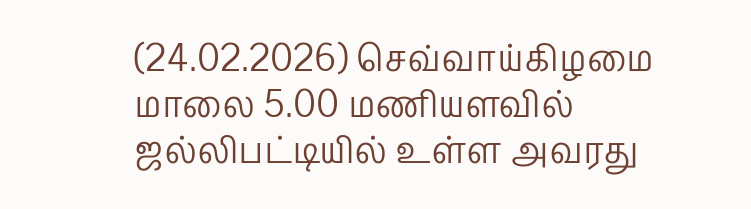(24.02.2026) செவ்வாய்கிழமை மாலை 5.00 மணியளவில் ஜல்லிபட்டியில் உள்ள அவரது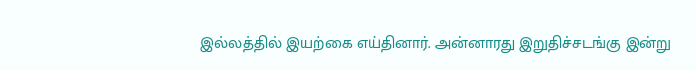இல்லத்தில் இயற்கை எய்தினார். அன்னாரது இறுதிச்சடங்கு இன்று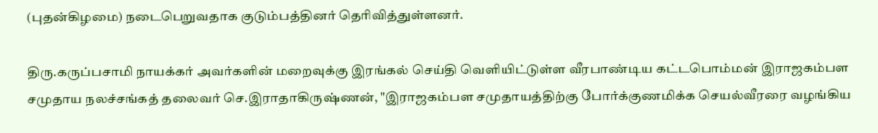(புதன்கிழமை) நடைபெறுவதாக குடும்பத்தினர் தெரிவித்துள்ளனர்.

திரு.கருப்பசாமி நாயக்கர் அவர்களின் மறைவுக்கு இரங்கல் செய்தி வெளியிட்டுள்ள வீரபாண்டிய கட்டபொம்மன் இராஜகம்பள சமுதாய நலச்சங்கத் தலைவர் செ.இராதாகிருஷ்ணன், "இராஜகம்பள சமுதாயத்திற்கு போர்க்குணமிக்க செயல்வீரரை வழங்கிய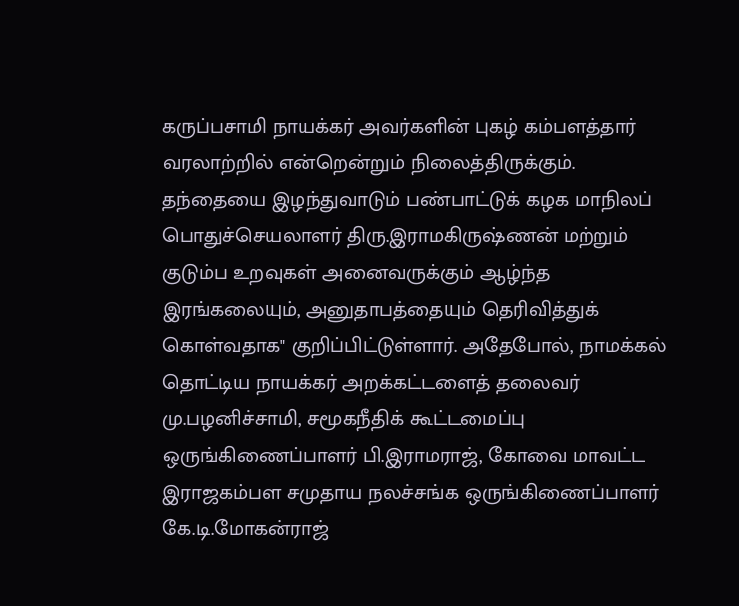கருப்பசாமி நாயக்கர் அவர்களின் புகழ் கம்பளத்தார் வரலாற்றில் என்றென்றும் நிலைத்திருக்கும். தந்தையை இழந்துவாடும் பண்பாட்டுக் கழக மாநிலப் பொதுச்செயலாளர் திரு.இராமகிருஷ்ணன் மற்றும் குடும்ப உறவுகள் அனைவருக்கும் ஆழ்ந்த இரங்கலையும், அனுதாபத்தையும் தெரிவித்துக் கொள்வதாக" குறிப்பிட்டுள்ளார். அதேபோல், நாமக்கல் தொட்டிய நாயக்கர் அறக்கட்டளைத் தலைவர் மு.பழனிச்சாமி, சமூகநீதிக் கூட்டமைப்பு ஒருங்கிணைப்பாளர் பி.இராமராஜ், கோவை மாவட்ட இராஜகம்பள சமுதாய நலச்சங்க ஒருங்கிணைப்பாளர் கே.டி.மோகன்ராஜ்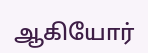ஆகியோர்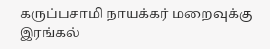கருப்பசாமி நாயக்கர் மறைவுக்கு இரங்கல்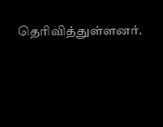தெரிவித்துள்ளனர்.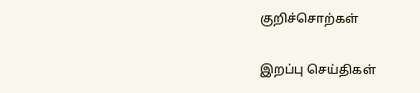குறிச்சொற்கள்

இறப்பு செய்திகள்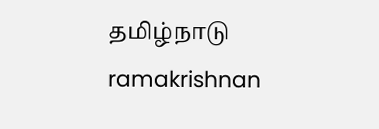தமிழ்நாடு ramakrishnan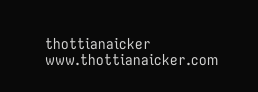thottianaicker www.thottianaicker.com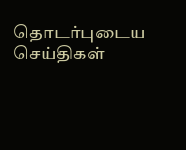தொடர்புடைய செய்திகள்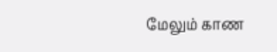மேலும் காண